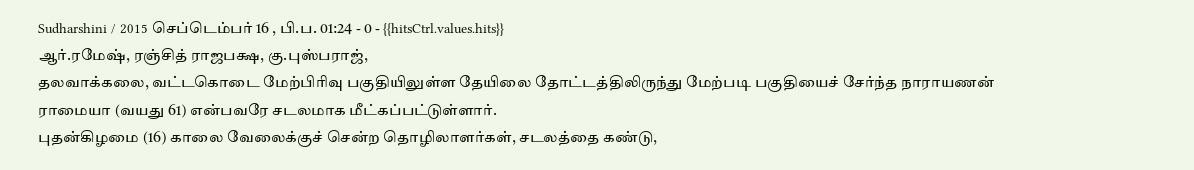Sudharshini / 2015 செப்டெம்பர் 16 , பி.ப. 01:24 - 0 - {{hitsCtrl.values.hits}}
ஆர்.ரமேஷ், ரஞ்சித் ராஜபக்ஷ, கு.புஸ்பராஜ்,
தலவாக்கலை, வட்டகொடை மேற்பிரிவு பகுதியிலுள்ள தேயிலை தோட்டத்திலிருந்து மேற்படி பகுதியைச் சேர்ந்த நாராயணன் ராமையா (வயது 61) என்பவரே சடலமாக மீட்கப்பட்டுள்ளார்.
புதன்கிழமை (16) காலை வேலைக்குச் சென்ற தொழிலாளர்கள், சடலத்தை கண்டு,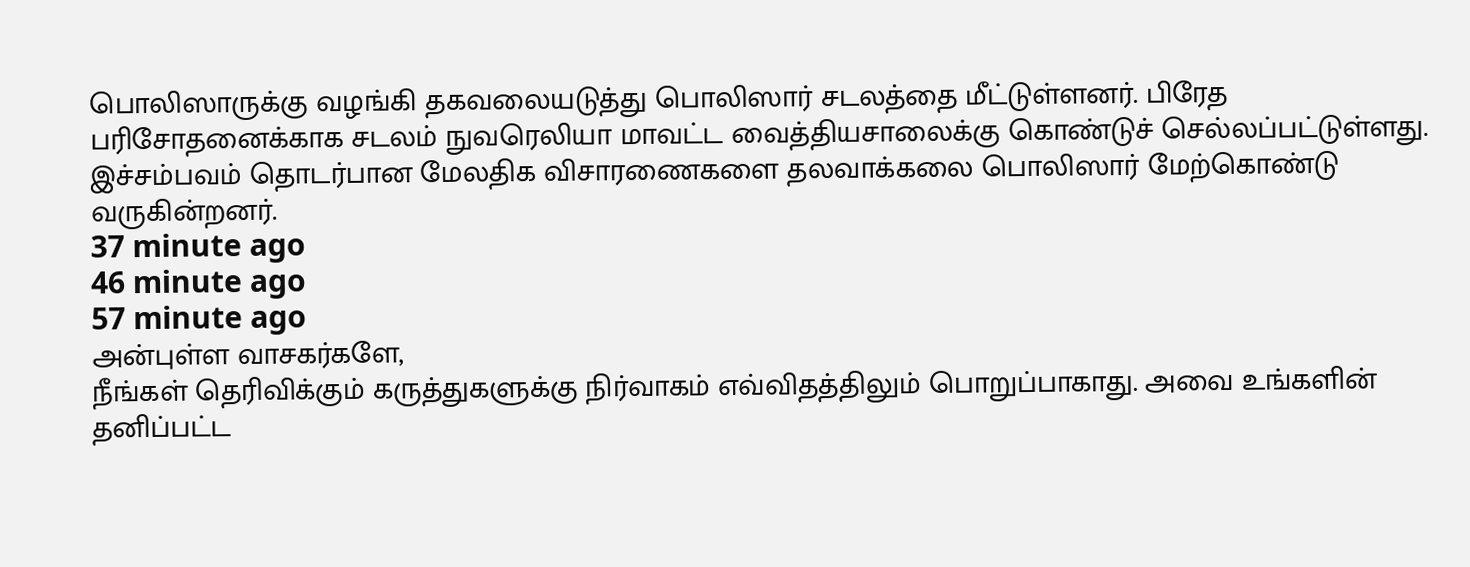பொலிஸாருக்கு வழங்கி தகவலையடுத்து பொலிஸார் சடலத்தை மீட்டுள்ளனர். பிரேத பரிசோதனைக்காக சடலம் நுவரெலியா மாவட்ட வைத்தியசாலைக்கு கொண்டுச் செல்லப்பட்டுள்ளது.
இச்சம்பவம் தொடர்பான மேலதிக விசாரணைகளை தலவாக்கலை பொலிஸார் மேற்கொண்டு வருகின்றனர்.
37 minute ago
46 minute ago
57 minute ago
அன்புள்ள வாசகர்களே,
நீங்கள் தெரிவிக்கும் கருத்துகளுக்கு நிர்வாகம் எவ்விதத்திலும் பொறுப்பாகாது. அவை உங்களின் தனிப்பட்ட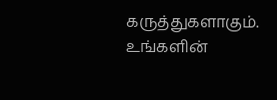கருத்துகளாகும். உங்களின்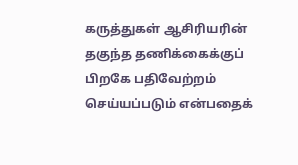கருத்துகள் ஆசிரியரின் தகுந்த தணிக்கைக்குப் பிறகே பதிவேற்றம் செய்யப்படும் என்பதைக்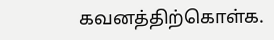கவனத்திற்கொள்க.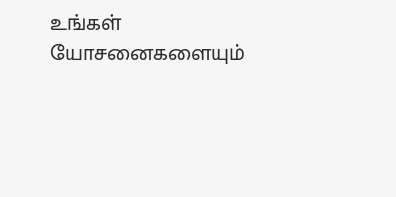உங்கள் யோசனைகளையும்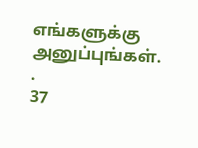எங்களுக்கு அனுப்புங்கள். .
37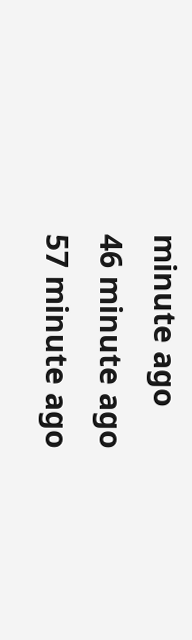minute ago
46 minute ago
57 minute ago